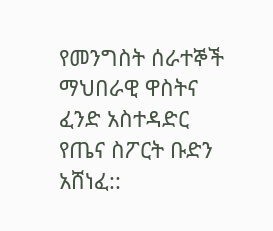የመንግስት ሰራተኞች ማህበራዊ ዋስትና ፈንድ አስተዳድር የጤና ስፖርት ቡድን አሸነፈ::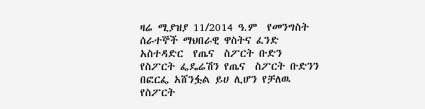ዛሬ ሚያዝያ 11/2014 ዓ.ም  የመንግስት ሰራተኞች ማህበራዊ ዋስትና ፈንድ አስተዳድር  የጤና  ስፖርት ቡድን   የስፖርት ፌዴሬሽን የጤና  ስፖርት ቡድንን  በፎርፌ አሸንፏል ይሀ ሊሆን የቻለዉ የስፖርት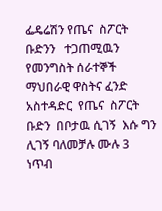ፌዴሬሽን የጤና  ስፖርት ቡድንን   ተጋጠሚዉን የመንግስት ሰራተኞች ማህበራዊ ዋስትና ፈንድ አስተዳድር  የጤና  ስፖርት ቡድን  በቦታዉ ሲገኝ  እሱ ግን ሊገኝ ባለመቻሉ ሙሉ 3 ነጥብ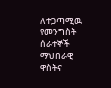ለተጋጣሚዉ የመንግስት ሰራተኞች ማህበራዊ ዋስትና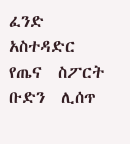ፈንድ አስተዳድር  የጤና  ስፖርት ቡድን  ሊሰጥ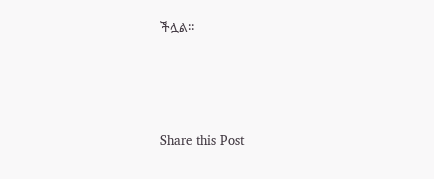ችሏል፡፡





Share this Post